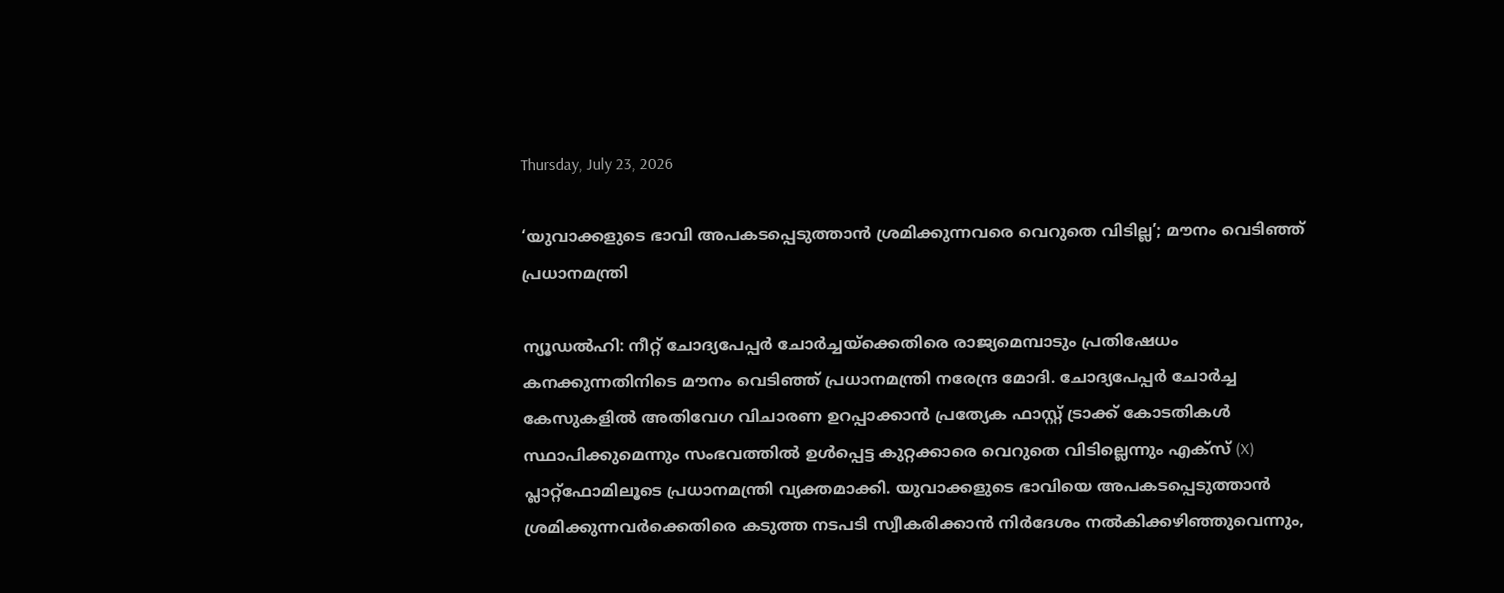Thursday, July 23, 2026

‘യുവാക്കളുടെ ഭാവി അപകടപ്പെടുത്താന്‍ ശ്രമിക്കുന്നവരെ വെറുതെ വിടില്ല’; മൗനം വെടിഞ്ഞ് പ്രധാനമന്ത്രി

ന്യൂഡല്‍ഹി: നീറ്റ് ചോദ്യപേപ്പര്‍ ചോര്‍ച്ചയ്‌ക്കെതിരെ രാജ്യമെമ്പാടും പ്രതിഷേധം കനക്കുന്നതിനിടെ മൗനം വെടിഞ്ഞ് പ്രധാനമന്ത്രി നരേന്ദ്ര മോദി. ചോദ്യപേപ്പര്‍ ചോര്‍ച്ച കേസുകളില്‍ അതിവേഗ വിചാരണ ഉറപ്പാക്കാന്‍ പ്രത്യേക ഫാസ്റ്റ് ട്രാക്ക് കോടതികള്‍ സ്ഥാപിക്കുമെന്നും സംഭവത്തില്‍ ഉള്‍പ്പെട്ട കുറ്റക്കാരെ വെറുതെ വിടില്ലെന്നും എക്‌സ് (X) പ്ലാറ്റ്ഫോമിലൂടെ പ്രധാനമന്ത്രി വ്യക്തമാക്കി. യുവാക്കളുടെ ഭാവിയെ അപകടപ്പെടുത്താന്‍ ശ്രമിക്കുന്നവര്‍ക്കെതിരെ കടുത്ത നടപടി സ്വീകരിക്കാന്‍ നിര്‍ദേശം നല്‍കിക്കഴിഞ്ഞുവെന്നും,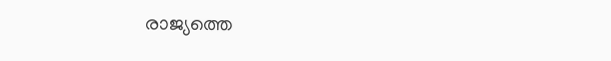രാജ്യത്തെ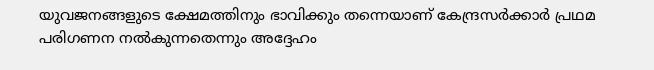യുവജനങ്ങളുടെ ക്ഷേമത്തിനും ഭാവിക്കും തന്നെയാണ് കേന്ദ്രസര്‍ക്കാര്‍ പ്രഥമ പരിഗണന നല്‍കുന്നതെന്നും അദ്ദേഹം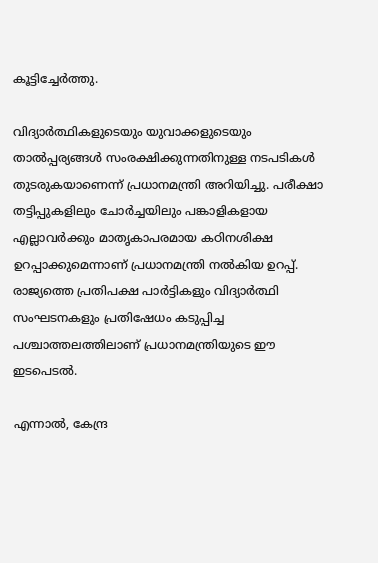കൂട്ടിച്ചേര്‍ത്തു.

വിദ്യാര്‍ത്ഥികളുടെയും യുവാക്കളുടെയും താല്‍പ്പര്യങ്ങള്‍ സംരക്ഷിക്കുന്നതിനുള്ള നടപടികള്‍ തുടരുകയാണെന്ന് പ്രധാനമന്ത്രി അറിയിച്ചു. പരീക്ഷാ തട്ടിപ്പുകളിലും ചോര്‍ച്ചയിലും പങ്കാളികളായ എല്ലാവര്‍ക്കും മാതൃകാപരമായ കഠിനശിക്ഷ ഉറപ്പാക്കുമെന്നാണ് പ്രധാനമന്ത്രി നല്‍കിയ ഉറപ്പ്. രാജ്യത്തെ പ്രതിപക്ഷ പാര്‍ട്ടികളും വിദ്യാര്‍ത്ഥി സംഘടനകളും പ്രതിഷേധം കടുപ്പിച്ച പശ്ചാത്തലത്തിലാണ് പ്രധാനമന്ത്രിയുടെ ഈ ഇടപെടല്‍.

എന്നാല്‍, കേന്ദ്ര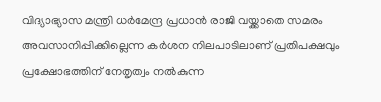വിദ്യാഭ്യാസ മന്ത്രി ധര്‍മേന്ദ്ര പ്രധാന്‍ രാജി വയ്ക്കാതെ സമരം അവസാനിപ്പിക്കില്ലെന്ന കര്‍ശന നിലപാടിലാണ് പ്രതിപക്ഷവും പ്രക്ഷോഭത്തിന് നേതൃത്വം നല്‍കുന്ന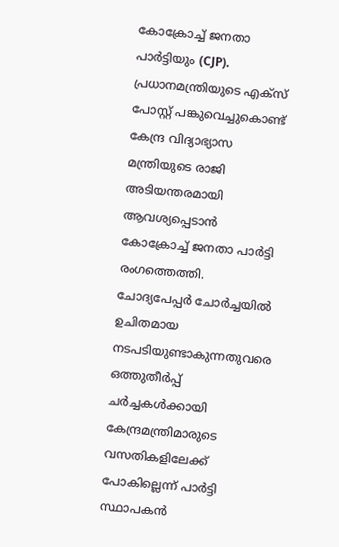കോക്രോച്ച് ജനതാ പാര്‍ട്ടിയും (CJP). പ്രധാനമന്ത്രിയുടെ എക്‌സ് പോസ്റ്റ് പങ്കുവെച്ചുകൊണ്ട് കേന്ദ്ര വിദ്യാഭ്യാസ മന്ത്രിയുടെ രാജി അടിയന്തരമായി ആവശ്യപ്പെടാന്‍ കോക്രോച്ച് ജനതാ പാര്‍ട്ടി രംഗത്തെത്തി. ചോദ്യപേപ്പര്‍ ചോര്‍ച്ചയില്‍ ഉചിതമായ നടപടിയുണ്ടാകുന്നതുവരെ ഒത്തുതീര്‍പ്പ് ചര്‍ച്ചകള്‍ക്കായി കേന്ദ്രമന്ത്രിമാരുടെ വസതികളിലേക്ക് പോകില്ലെന്ന് പാര്‍ട്ടി സ്ഥാപകന്‍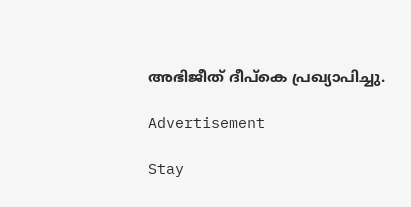അഭിജീത് ദീപ്‌കെ പ്രഖ്യാപിച്ചു.

Advertisement

Stay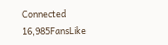Connected
16,985FansLike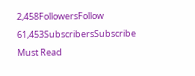2,458FollowersFollow
61,453SubscribersSubscribe
Must Read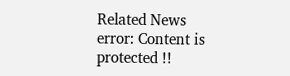Related News
error: Content is protected !!